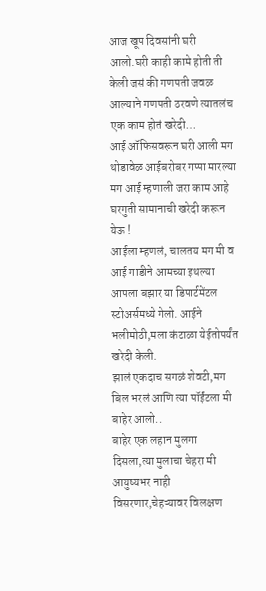आज खूप दिवसांनी घरी आलो.घरी काही कामे होती ती केली जसं की गणपती जवळ आल्याने गणपती ठरवणे त्यातलंच एक काम होतं खरेदी…
आई ऑफिसवरून घरी आली मग थोडावेळ आईबरोबर गप्पा मारल्या मग आई म्हणाली जरा काम आहे घरगुती सामानाची खरेदी करून येऊ !
आईला म्हणलं, चालतय मग मी व आई गाडीने आमच्या इथल्या आपला बझार या डिपार्टमेंटल स्टोअर्समध्ये गेलो. आईने भलीमोठी,मला कंटाळा येईतोपर्यंत खरेदी केली.
झालं एकदाच सगळं शेवटी,मग बिल भरलं आणि त्या पॉईंटला मी बाहेर आलो..
बाहेर एक लहान मुलगा दिसला,त्या मुलाचा चेहरा मी आयुष्यभर नाही विसरणार,चेहऱ्यावर विलक्षण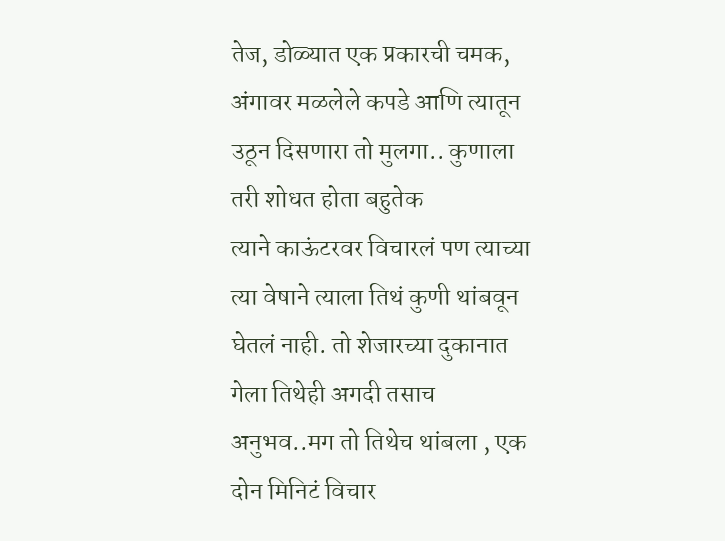तेज, डोळ्यात एक प्रकारची चमक, अंगावर मळलेले कपडे आणि त्यातून उठून दिसणारा तो मुलगा.. कुणाला तरी शोधत होता बहुतेक
त्याने काऊंटरवर विचारलं पण त्याच्या त्या वेषाने त्याला तिथं कुणी थांबवून घेतलं नाही. तो शेजारच्या दुकानात गेला तिथेही अगदी तसाच अनुभव..मग तो तिथेच थांबला , एक दोन मिनिटं विचार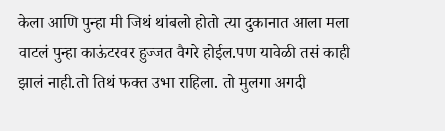केला आणि पुन्हा मी जिथं थांबलो होतो त्या दुकानात आला मला वाटलं पुन्हा काऊंटरवर हुज्जत वैगरे होईल.पण यावेळी तसं काही झालं नाही.तो तिथं फक्त उभा राहिला. तो मुलगा अगदी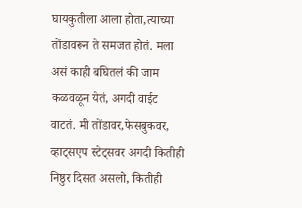घायकुतीला आला होता,त्याच्या तोंडावरून ते समजत होतं. मला असं काही बघितलं की जाम कळवळून येतं, अगदी वाईट वाटतं. मी तोंडावर,फेसबुकवर, व्हाट्सएप स्टेट्सवर अगदी कितीही निष्ठुर दिसत असलो, कितीही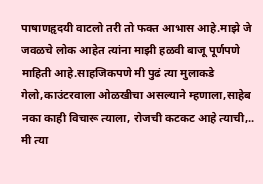पाषाणहृदयी वाटलो तरी तो फक्त आभास आहे.माझे जे जवळचे लोक आहेत त्यांना माझी हळवी बाजू पूर्णपणे माहिती आहे.साहजिकपणे मी पुढं त्या मुलाकडे गेलो,काउंटरवाला ओळखीचा असल्याने म्हणाला,साहेब नका काही विचारू त्याला, रोजची कटकट आहे त्याची,..
मी त्या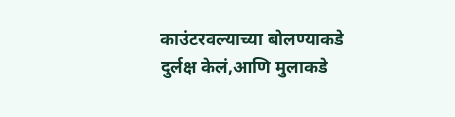काउंटरवल्याच्या बोलण्याकडे दुर्लक्ष केलं,आणि मुलाकडे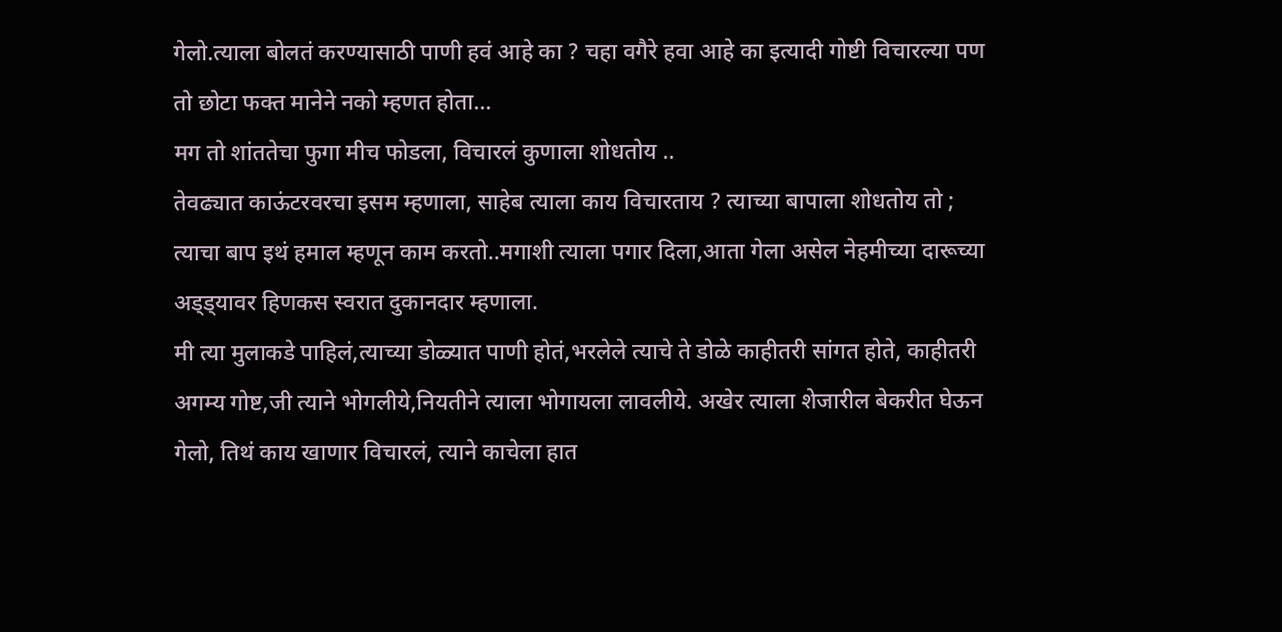गेलो.त्याला बोलतं करण्यासाठी पाणी हवं आहे का ? चहा वगैरे हवा आहे का इत्यादी गोष्टी विचारल्या पण तो छोटा फक्त मानेने नको म्हणत होता…
मग तो शांततेचा फुगा मीच फोडला, विचारलं कुणाला शोधतोय ..
तेवढ्यात काऊंटरवरचा इसम म्हणाला, साहेब त्याला काय विचारताय ? त्याच्या बापाला शोधतोय तो ;
त्याचा बाप इथं हमाल म्हणून काम करतो..मगाशी त्याला पगार दिला,आता गेला असेल नेहमीच्या दारूच्या अड्ड्यावर हिणकस स्वरात दुकानदार म्हणाला.
मी त्या मुलाकडे पाहिलं,त्याच्या डोळ्यात पाणी होतं,भरलेले त्याचे ते डोळे काहीतरी सांगत होते, काहीतरी अगम्य गोष्ट,जी त्याने भोगलीये,नियतीने त्याला भोगायला लावलीये. अखेर त्याला शेजारील बेकरीत घेऊन गेलो, तिथं काय खाणार विचारलं, त्याने काचेला हात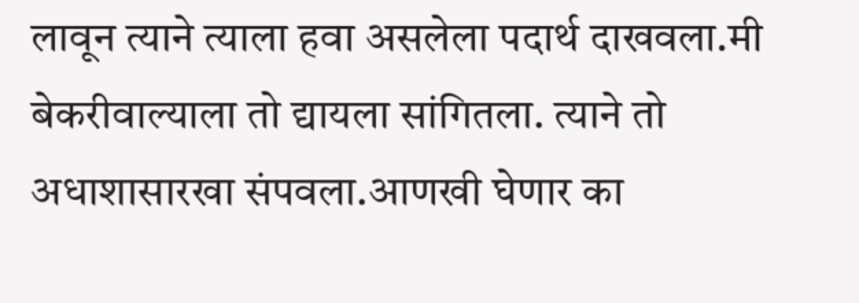लावून त्याने त्याला हवा असलेला पदार्थ दाखवला.मी बेकरीवाल्याला तो द्यायला सांगितला. त्याने तो अधाशासारखा संपवला.आणखी घेणार का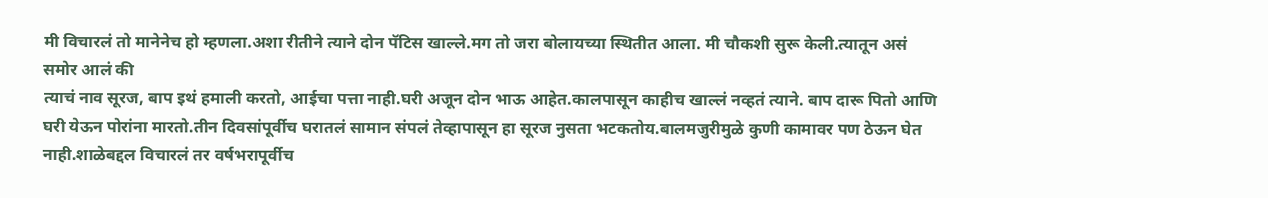मी विचारलं तो मानेनेच हो म्हणला.अशा रीतीने त्याने दोन पॅटिस खाल्ले.मग तो जरा बोलायच्या स्थितीत आला. मी चौकशी सुरू केली.त्यातून असं समोर आलं की
त्याचं नाव सूरज, बाप इथं हमाली करतो, आईचा पत्ता नाही.घरी अजून दोन भाऊ आहेत.कालपासून काहीच खाल्लं नव्हतं त्याने. बाप दारू पितो आणि घरी येऊन पोरांना मारतो.तीन दिवसांपूर्वीच घरातलं सामान संपलं तेव्हापासून हा सूरज नुसता भटकतोय.बालमजुरीमुळे कुणी कामावर पण ठेऊन घेत नाही.शाळेबद्दल विचारलं तर वर्षभरापूर्वीच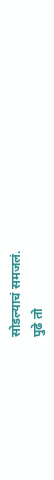सोडल्याचं समजलं.
पुढे तो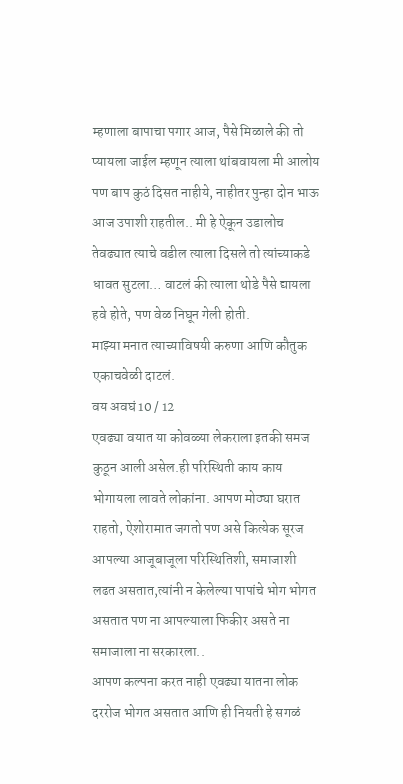म्हणाला बापाचा पगार आज, पैसे मिळाले की तो प्यायला जाईल म्हणून त्याला थांबवायला मी आलोय पण बाप कुठं दिसत नाहीये, नाहीतर पुन्हा दोन भाऊ आज उपाशी राहतील.. मी हे ऐकून उडालोच तेवढ्यात त्याचे वडील त्याला दिसले तो त्यांच्याकडे धावत सुटला… वाटलं की त्याला थोडे पैसे द्यायला हवे होते, पण वेळ निघून गेली होती.
माझ्या मनात त्याच्याविषयी करुणा आणि कौतुक एकाचवेळी दाटलं.
वय अवघं 10 / 12
एवढ्या वयात या कोवळ्या लेकराला इतकी समज कुठून आली असेल.ही परिस्थिती काय काय भोगायला लावते लोकांना. आपण मोठ्या घरात राहतो, ऐशोरामात जगतो पण असे कित्येक सूरज आपल्या आजूबाजूला परिस्थितिशी, समाजाशी लढत असतात,त्यांनी न केलेल्या पापांचे भोग भोगत असतात पण ना आपल्याला फिकीर असते ना समाजाला ना सरकारला..
आपण कल्पना करत नाही एवढ्या यातना लोक दररोज भोगत असतात आणि ही नियती हे सगळं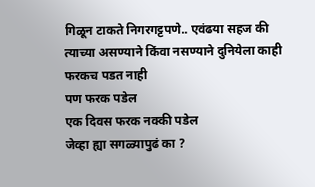गिळून टाकते निगरगट्टपणे.. एवंढया सहज की त्याच्या असण्याने किंवा नसण्याने दुनियेला काही फरकच पडत नाही
पण फरक पडेल
एक दिवस फरक नक्की पडेल
जेव्हा ह्या सगळ्यापुढं का ?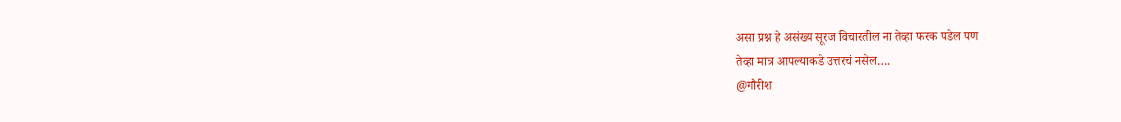असा प्रश्न हे असंख्य सूरज विचारतील ना तेव्हा फरक पडेल पण
तेव्हा मात्र आपल्याकडे उत्तरचं नसेल….
@गौरीश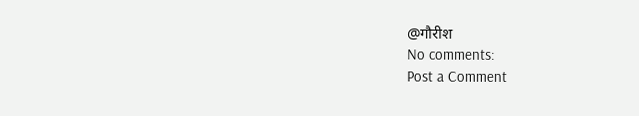@गौरीश
No comments:
Post a Comment